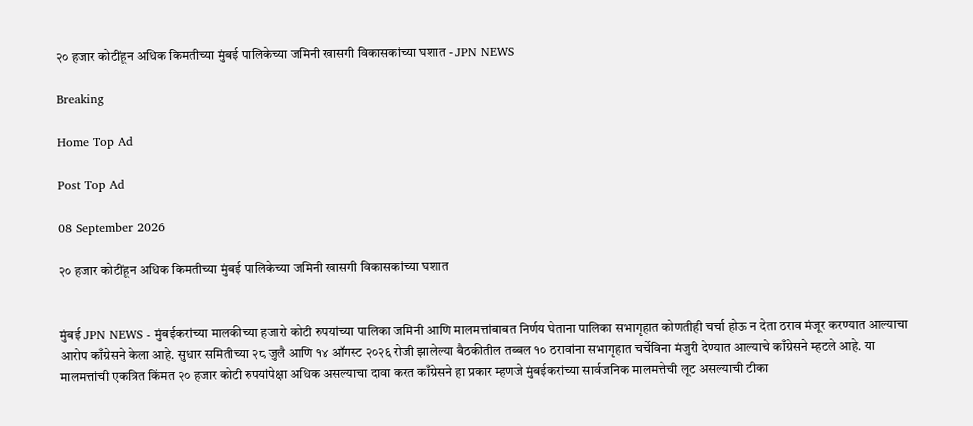२० हजार कोटींहून अधिक किमतीच्या मुंबई पालिकेच्या जमिनी खासगी विकासकांच्या घशात - JPN NEWS

Breaking

Home Top Ad

Post Top Ad

08 September 2026

२० हजार कोटींहून अधिक किमतीच्या मुंबई पालिकेच्या जमिनी खासगी विकासकांच्या घशात


मुंबई JPN NEWS - मुंबईकरांच्या मालकीच्या हजारो कोटी रुपयांच्या पालिका जमिनी आणि मालमत्तांबाबत निर्णय घेताना पालिका सभागृहात कोणतीही चर्चा होऊ न देता ठराव मंजूर करण्यात आल्याचा आरोप काँग्रेसने केला आहे. सुधार समितीच्या २८ जुलै आणि १४ ऑगस्ट २०२६ रोजी झालेल्या बैठकीतील तब्बल १० ठरावांना सभागृहात चर्चेविना मंजुरी देण्यात आल्याचे काँग्रेसने म्हटले आहे. या मालमत्तांची एकत्रित किंमत २० हजार कोटी रुपयांपेक्षा अधिक असल्याचा दावा करत काँग्रेसने हा प्रकार म्हणजे मुंबईकरांच्या सार्वजनिक मालमत्तेची लूट असल्याची टीका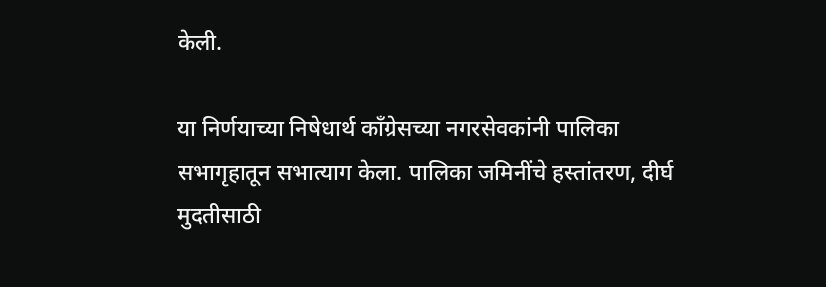केली.

या निर्णयाच्या निषेधार्थ काँग्रेसच्या नगरसेवकांनी पालिका सभागृहातून सभात्याग केला. पालिका जमिनींचे हस्तांतरण, दीर्घ मुदतीसाठी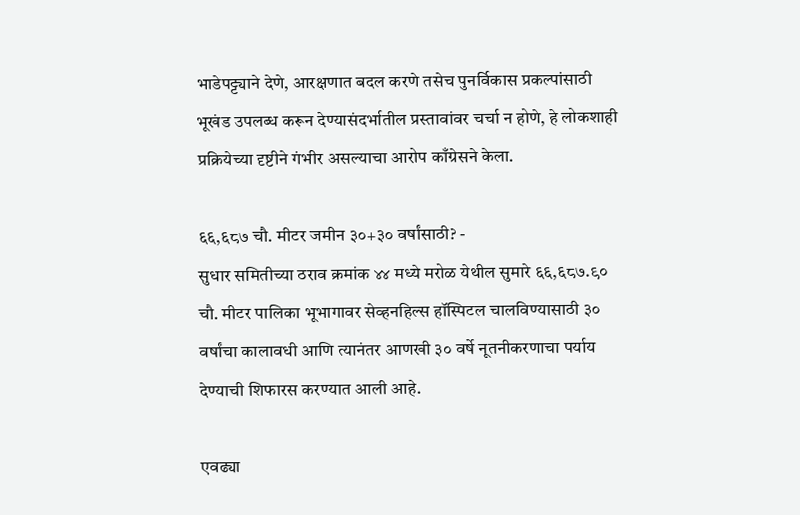भाडेपट्ट्याने देणे, आरक्षणात बदल करणे तसेच पुनर्विकास प्रकल्पांसाठी भूखंड उपलब्ध करून देण्यासंदर्भातील प्रस्तावांवर चर्चा न होणे, हे लोकशाही प्रक्रियेच्या दृष्टीने गंभीर असल्याचा आरोप काँग्रेसने केला.

६६,६८७ चौ. मीटर जमीन ३०+३० वर्षांसाठी? -
सुधार समितीच्या ठराव क्रमांक ४४ मध्ये मरोळ येथील सुमारे ६६,६८७.९० चौ. मीटर पालिका भूभागावर सेव्हनहिल्स हॉस्पिटल चालविण्यासाठी ३० वर्षांचा कालावधी आणि त्यानंतर आणखी ३० वर्षे नूतनीकरणाचा पर्याय देण्याची शिफारस करण्यात आली आहे.

एवढ्या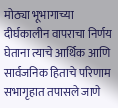मोठ्या भूभागाच्या दीर्घकालीन वापराचा निर्णय घेताना त्याचे आर्थिक आणि सार्वजनिक हिताचे परिणाम सभागृहात तपासले जाणे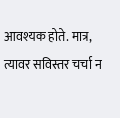आवश्यक होते. मात्र, त्यावर सविस्तर चर्चा न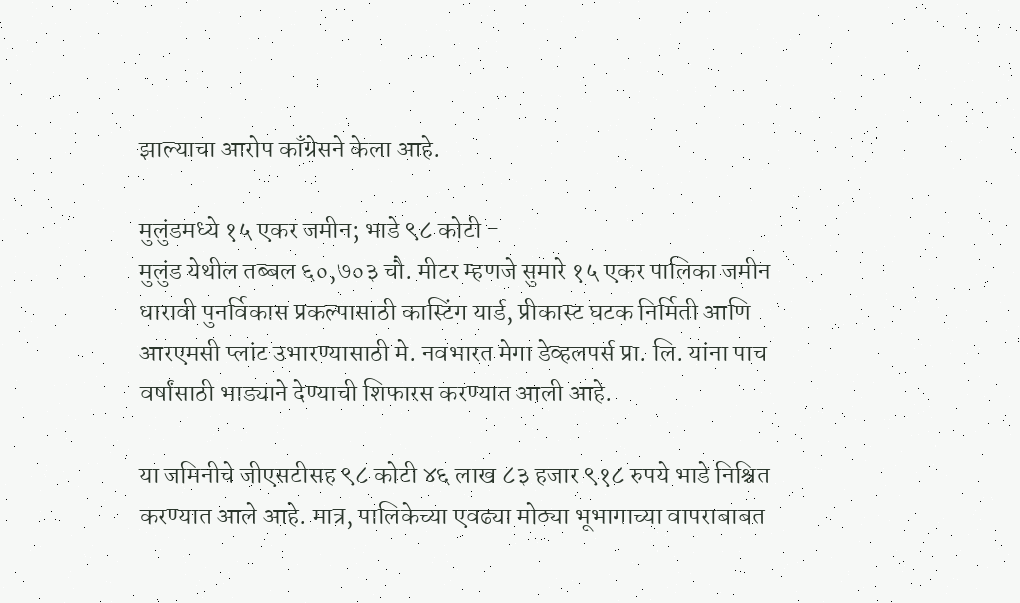झाल्याचा आरोप काँग्रेसने केला आहे.

मुलुंडमध्ये १५ एकर जमीन; भाडे ९८ कोटी -
मुलुंड येथील तब्बल ६०,७०३ चौ. मीटर म्हणजे सुमारे १५ एकर पालिका जमीन धारावी पुनर्विकास प्रकल्पासाठी कास्टिंग यार्ड, प्रीकास्ट घटक निर्मिती आणि आरएमसी प्लांट उभारण्यासाठी मे. नवभारत मेगा डेव्हलपर्स प्रा. लि. यांना पाच वर्षांसाठी भाड्याने देण्याची शिफारस करण्यात आली आहे.

या जमिनीचे जीएसटीसह ९८ कोटी ४६ लाख ८३ हजार ९१८ रुपये भाडे निश्चित करण्यात आले आहे. मात्र, पालिकेच्या एवढ्या मोठ्या भूभागाच्या वापराबाबत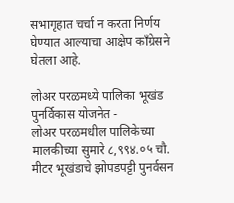सभागृहात चर्चा न करता निर्णय घेण्यात आल्याचा आक्षेप काँग्रेसने घेतला आहे.

लोअर परळमध्ये पालिका भूखंड पुनर्विकास योजनेत -
लोअर परळमधील पालिकेच्या मालकीच्या सुमारे ८,९९४.०५ चौ. मीटर भूखंडाचे झोपडपट्टी पुनर्वसन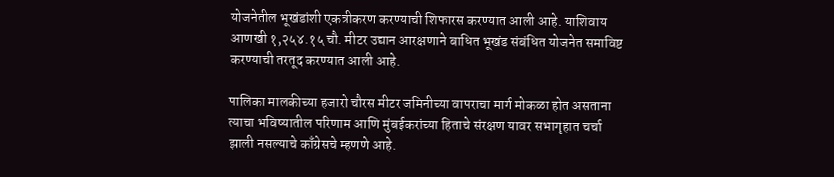योजनेतील भूखंडांशी एकत्रीकरण करण्याची शिफारस करण्यात आली आहे. याशिवाय आणखी १,२५४.१५ चौ. मीटर उद्यान आरक्षणाने बाधित भूखंड संबंधित योजनेत समाविष्ट करण्याची तरतूद करण्यात आली आहे.

पालिका मालकीच्या हजारो चौरस मीटर जमिनीच्या वापराचा मार्ग मोकळा होत असताना त्याचा भविष्यातील परिणाम आणि मुंबईकरांच्या हिताचे संरक्षण यावर सभागृहात चर्चा झाली नसल्याचे काँग्रेसचे म्हणणे आहे.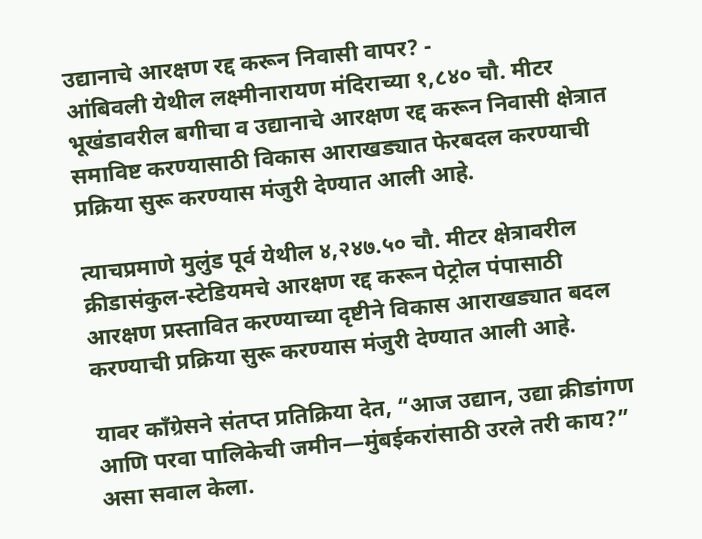उद्यानाचे आरक्षण रद्द करून निवासी वापर? -
आंबिवली येथील लक्ष्मीनारायण मंदिराच्या १,८४० चौ. मीटर भूखंडावरील बगीचा व उद्यानाचे आरक्षण रद्द करून निवासी क्षेत्रात समाविष्ट करण्यासाठी विकास आराखड्यात फेरबदल करण्याची प्रक्रिया सुरू करण्यास मंजुरी देण्यात आली आहे.

त्याचप्रमाणे मुलुंड पूर्व येथील ४,२४७.५० चौ. मीटर क्षेत्रावरील क्रीडासंकुल-स्टेडियमचे आरक्षण रद्द करून पेट्रोल पंपासाठी आरक्षण प्रस्तावित करण्याच्या दृष्टीने विकास आराखड्यात बदल करण्याची प्रक्रिया सुरू करण्यास मंजुरी देण्यात आली आहे.

यावर काँग्रेसने संतप्त प्रतिक्रिया देत, “आज उद्यान, उद्या क्रीडांगण आणि परवा पालिकेची जमीन—मुंबईकरांसाठी उरले तरी काय?” असा सवाल केला.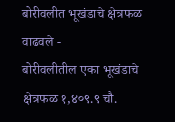बोरीवलीत भूखंडाचे क्षेत्रफळ वाढवले -
बोरीवलीतील एका भूखंडाचे क्षेत्रफळ १,४०९.९ चौ.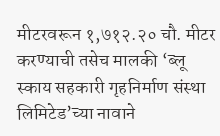मीटरवरून १,७१२.२० चौ. मीटर करण्याची तसेच मालकी ‘ब्लू स्काय सहकारी गृहनिर्माण संस्था लिमिटेड’च्या नावाने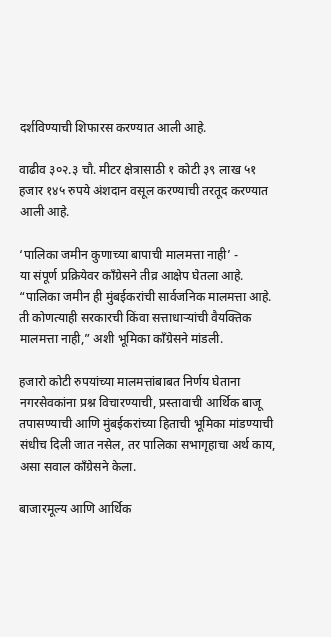दर्शविण्याची शिफारस करण्यात आली आहे.

वाढीव ३०२.३ चौ. मीटर क्षेत्रासाठी १ कोटी ३९ लाख ५१ हजार १४५ रुपये अंशदान वसूल करण्याची तरतूद करण्यात आली आहे.

‘पालिका जमीन कुणाच्या बापाची मालमत्ता नाही’ -
या संपूर्ण प्रक्रियेवर काँग्रेसने तीव्र आक्षेप घेतला आहे. “पालिका जमीन ही मुंबईकरांची सार्वजनिक मालमत्ता आहे. ती कोणत्याही सरकारची किंवा सत्ताधाऱ्यांची वैयक्तिक मालमत्ता नाही,” अशी भूमिका काँग्रेसने मांडली.

हजारो कोटी रुपयांच्या मालमत्तांबाबत निर्णय घेताना नगरसेवकांना प्रश्न विचारण्याची, प्रस्तावाची आर्थिक बाजू तपासण्याची आणि मुंबईकरांच्या हिताची भूमिका मांडण्याची संधीच दिली जात नसेल, तर पालिका सभागृहाचा अर्थ काय, असा सवाल काँग्रेसने केला.

बाजारमूल्य आणि आर्थिक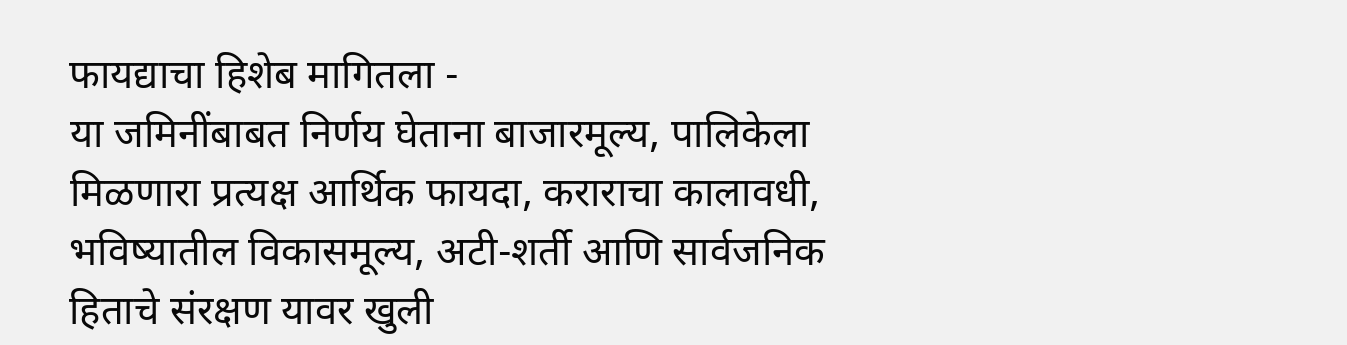फायद्याचा हिशेब मागितला -
या जमिनींबाबत निर्णय घेताना बाजारमूल्य, पालिकेला मिळणारा प्रत्यक्ष आर्थिक फायदा, कराराचा कालावधी, भविष्यातील विकासमूल्य, अटी-शर्ती आणि सार्वजनिक हिताचे संरक्षण यावर खुली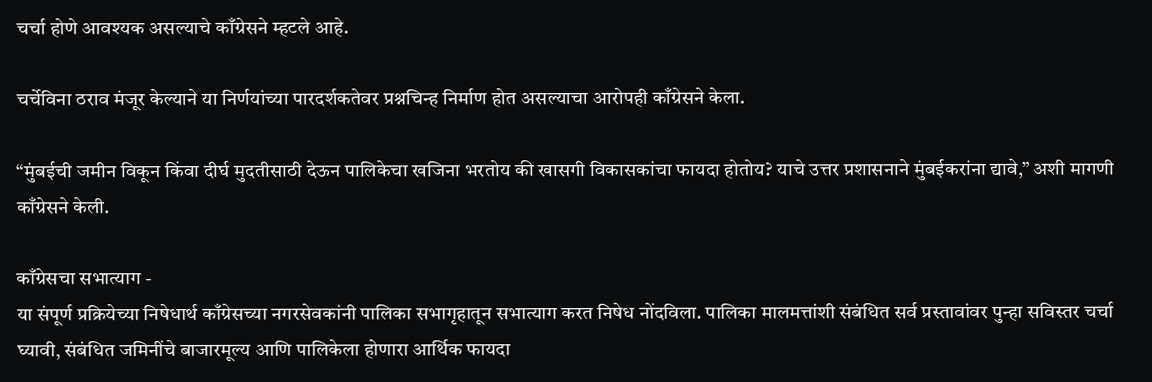चर्चा होणे आवश्यक असल्याचे काँग्रेसने म्हटले आहे.

चर्चेविना ठराव मंजूर केल्याने या निर्णयांच्या पारदर्शकतेवर प्रश्नचिन्ह निर्माण होत असल्याचा आरोपही काँग्रेसने केला.

“मुंबईची जमीन विकून किंवा दीर्घ मुदतीसाठी देऊन पालिकेचा खजिना भरतोय की खासगी विकासकांचा फायदा होतोय? याचे उत्तर प्रशासनाने मुंबईकरांना द्यावे,” अशी मागणी काँग्रेसने केली.

काँग्रेसचा सभात्याग -
या संपूर्ण प्रक्रियेच्या निषेधार्थ काँग्रेसच्या नगरसेवकांनी पालिका सभागृहातून सभात्याग करत निषेध नोंदविला. पालिका मालमत्तांशी संबंधित सर्व प्रस्तावांवर पुन्हा सविस्तर चर्चा घ्यावी, संबंधित जमिनींचे बाजारमूल्य आणि पालिकेला होणारा आर्थिक फायदा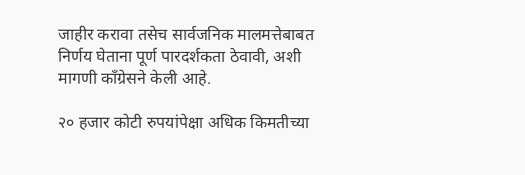जाहीर करावा तसेच सार्वजनिक मालमत्तेबाबत निर्णय घेताना पूर्ण पारदर्शकता ठेवावी, अशी मागणी काँग्रेसने केली आहे.

२० हजार कोटी रुपयांपेक्षा अधिक किमतीच्या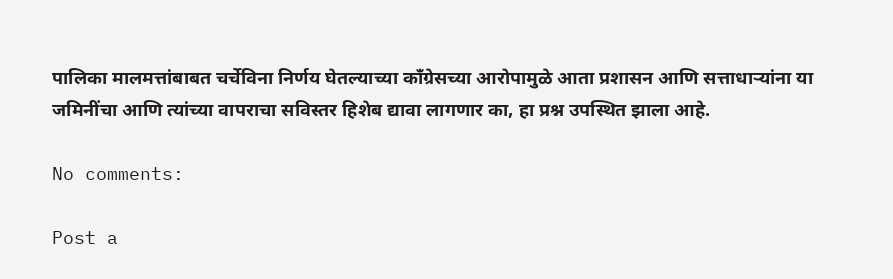पालिका मालमत्तांबाबत चर्चेविना निर्णय घेतल्याच्या काँग्रेसच्या आरोपामुळे आता प्रशासन आणि सत्ताधाऱ्यांना या जमिनींचा आणि त्यांच्या वापराचा सविस्तर हिशेब द्यावा लागणार का, हा प्रश्न उपस्थित झाला आहे.

No comments:

Post a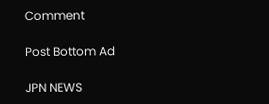Comment

Post Bottom Ad

JPN NEWS